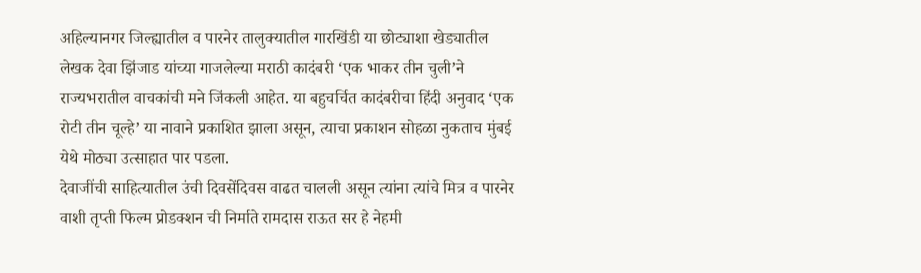अहिल्यानगर जिल्ह्यातील व पारनेर तालुक्यातील गारखिंडी या छोट्याशा खेड्यातील लेखक देवा झिंजाड यांच्या गाजलेल्या मराठी कादंबरी ‘एक भाकर तीन चुली’ने राज्यभरातील वाचकांची मने जिंकली आहेत. या बहुचर्चित कादंबरीचा हिंदी अनुवाद ‘एक रोटी तीन चूल्हे’ या नावाने प्रकाशित झाला असून, त्याचा प्रकाशन सोहळा नुकताच मुंबई येथे मोठ्या उत्साहात पार पडला.
देवाजींची साहित्यातील उंची दिवसेंदिवस वाढत चालली असून त्यांना त्यांचे मित्र व पारनेर वाशी तृप्ती फिल्म प्रोडक्शन ची निर्माते रामदास राऊत सर हे नेहमी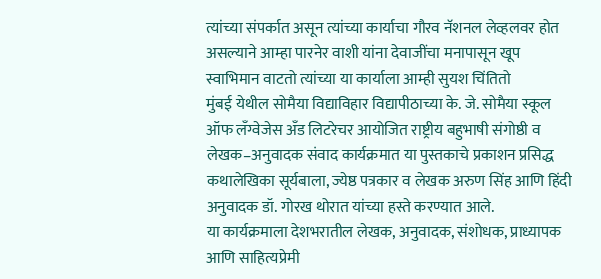त्यांच्या संपर्कात असून त्यांच्या कार्याचा गौरव नॅशनल लेव्हलवर होत असल्याने आम्हा पारनेर वाशी यांना देवाजींचा मनापासून खूप स्वाभिमान वाटतो त्यांच्या या कार्याला आम्ही सुयश चिंतितो
मुंबई येथील सोमैया विद्याविहार विद्यापीठाच्या के. जे. सोमैया स्कूल ऑफ लँग्वेजेस अँड लिटरेचर आयोजित राष्ट्रीय बहुभाषी संगोष्ठी व लेखक–अनुवादक संवाद कार्यक्रमात या पुस्तकाचे प्रकाशन प्रसिद्ध कथालेखिका सूर्यबाला, ज्येष्ठ पत्रकार व लेखक अरुण सिंह आणि हिंदी अनुवादक डॉ. गोरख थोरात यांच्या हस्ते करण्यात आले.
या कार्यक्रमाला देशभरातील लेखक, अनुवादक, संशोधक, प्राध्यापक आणि साहित्यप्रेमी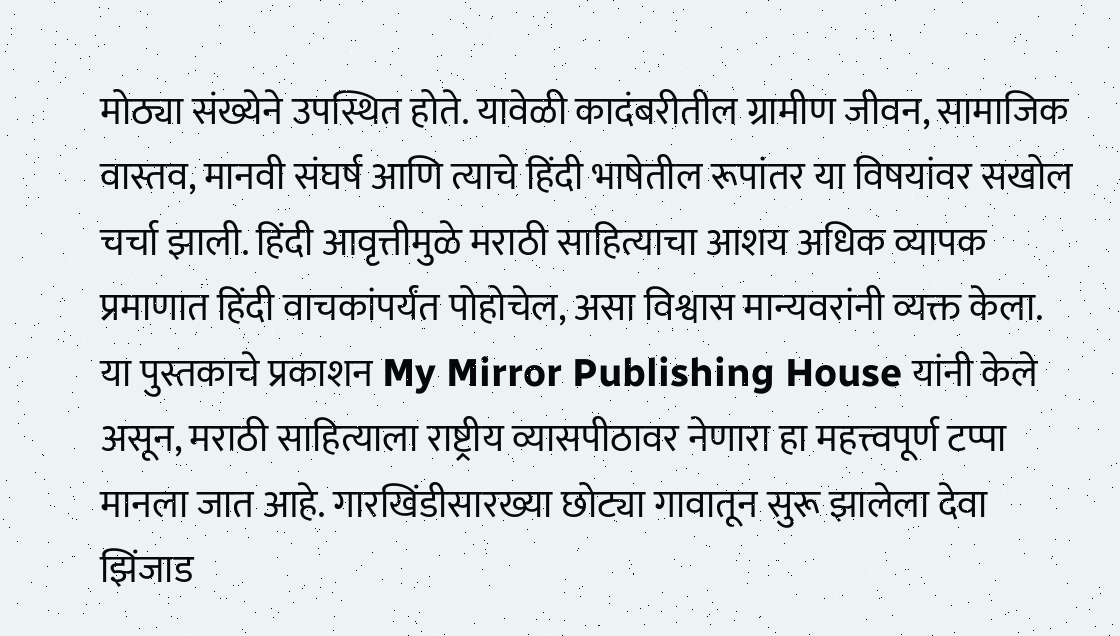मोठ्या संख्येने उपस्थित होते. यावेळी कादंबरीतील ग्रामीण जीवन, सामाजिक वास्तव, मानवी संघर्ष आणि त्याचे हिंदी भाषेतील रूपांतर या विषयांवर सखोल चर्चा झाली. हिंदी आवृत्तीमुळे मराठी साहित्याचा आशय अधिक व्यापक प्रमाणात हिंदी वाचकांपर्यंत पोहोचेल, असा विश्वास मान्यवरांनी व्यक्त केला.
या पुस्तकाचे प्रकाशन My Mirror Publishing House यांनी केले असून, मराठी साहित्याला राष्ट्रीय व्यासपीठावर नेणारा हा महत्त्वपूर्ण टप्पा मानला जात आहे. गारखिंडीसारख्या छोट्या गावातून सुरू झालेला देवा झिंजाड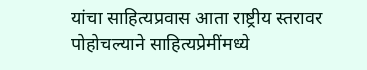यांचा साहित्यप्रवास आता राष्ट्रीय स्तरावर पोहोचल्याने साहित्यप्रेमींमध्ये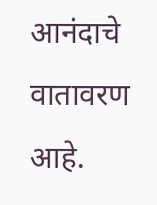आनंदाचे वातावरण आहे.